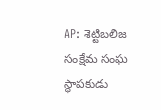AP: శెట్టిబలిజ సంక్షేమ సంఘ స్థాపకుడు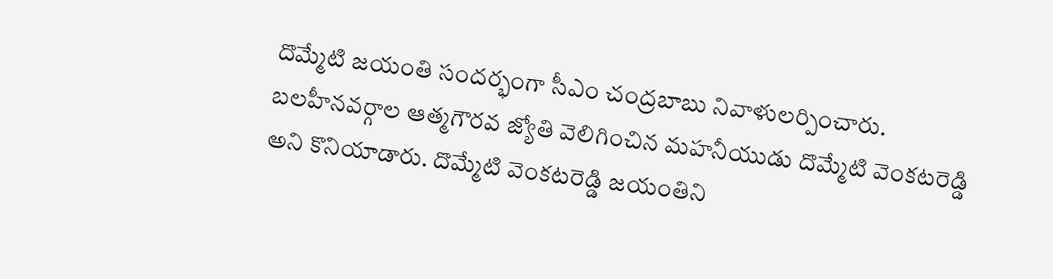దొమ్మేటి జయంతి సందర్భంగా సీఎం చంద్రబాబు నివాళులర్పించారు. బలహీనవర్గాల ఆత్మగౌరవ జ్యోతి వెలిగించిన మహనీయుడు దొమ్మేటి వెంకటరెడ్డి అని కొనియాడారు. దొమ్మేటి వెంకటరెడ్డి జయంతిని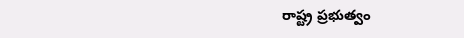రాష్ట్ర ప్రభుత్వం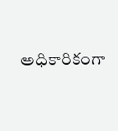అధికారికంగా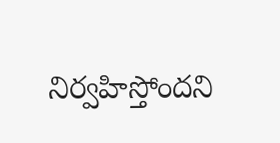నిర్వహిస్తోందని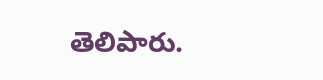తెలిపారు.